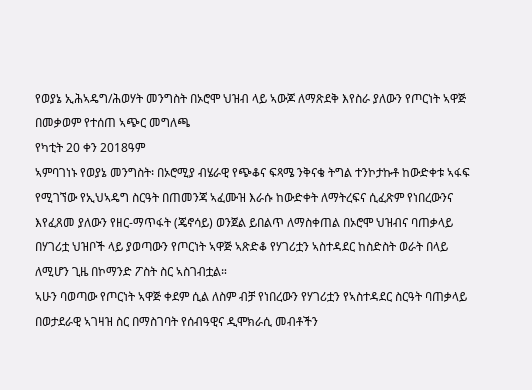የወያኔ ኢሕኣዴግ/ሕወሃት መንግስት በኦሮሞ ህዝብ ላይ ኣውጆ ለማጽደቅ እየስራ ያለውን የጦርነት ኣዋጅ በመቃወም የተሰጠ ኣጭር መግለጫ
የካቲት 20 ቀን 2018ዓም
ኣምባገነኑ የወያኔ መንግስት፡ በኦሮሚያ ብሄራዊ የጭቆና ፍጻሜ ንቅናቄ ትግል ተንኮታኩቶ ከውድቀቱ ኣፋፍ የሚገኘው የኢህኣዴግ ስርዓት በጠመንጃ ኣፈሙዝ እራሱ ከውድቀት ለማትረፍና ሲፈጽም የነበረውንና እየፈጸመ ያለውን የዘር-ማጥፋት (ጄኖሳይ) ወንጀል ይበልጥ ለማስቀጠል በኦሮሞ ህዝብና ባጠቃላይ በሃገሪቷ ህዝቦች ላይ ያወጣውን የጦርነት ኣዋጅ ኣጽድቆ የሃገሪቷን ኣስተዳደር ከስድስት ወራት በላይ ለሚሆን ጊዜ በኮማንድ ፖስት ስር ኣስገብቷል።
ኣሁን ባወጣው የጦርነት ኣዋጅ ቀደም ሲል ለስም ብቻ የነበረውን የሃገሪቷን የኣስተዳደር ስርዓት ባጠቃላይ በወታደራዊ ኣገዛዝ ስር በማስገባት የሰብዓዊና ዲሞክራሲ መብቶችን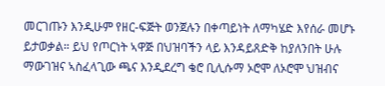መርገጡን እንዲሁም የዘር-ፍጅት ወንጀሉን በቀጣይነት ለማካሄድ እየሰራ መሆኑ ይታወቃል። ይህ የጦርነት ኣዋጅ በህዝባችን ላይ እንዳይጸድቅ ከያለንበት ሁሉ ማውገዝና ኣስፈላጊው ጫና እንዲደረግ ቄሮ ቢሊሱማ ኦሮሞ ለኦሮሞ ህዝብና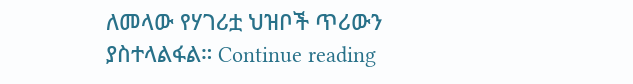ለመላው የሃገሪቷ ህዝቦች ጥሪውን ያስተላልፋል። Continue reading